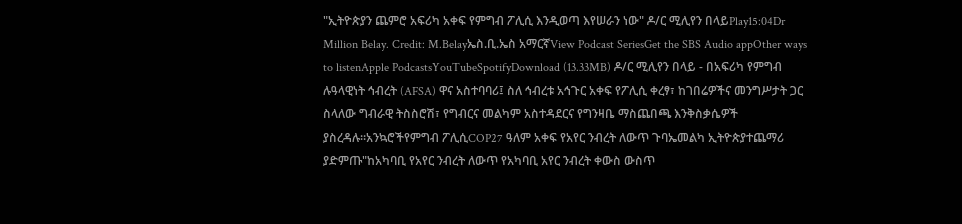"ኢትዮጵያን ጨምሮ አፍሪካ አቀፍ የምግብ ፖሊሲ እንዲወጣ እየሠራን ነው" ዶ/ር ሚሊየን በላይPlay15:04Dr Million Belay. Credit: M.Belayኤስ.ቢ.ኤስ አማርኛView Podcast SeriesGet the SBS Audio appOther ways to listenApple PodcastsYouTubeSpotifyDownload (13.33MB) ዶ/ር ሚሊየን በላይ - በአፍሪካ የምግብ ሉዓላዊነት ኅብረት (AFSA) ዋና አስተባባሪ፤ ስለ ኅብረቱ አኅጉር አቀፍ የፖሊሲ ቀረፃ፣ ከገበሬዎችና መንግሥታት ጋር ስላለው ግብራዊ ትስስሮሽ፣ የግብርና መልካም አስተዳደርና የግንዛቤ ማስጨበጫ እንቅስቃሴዎች ያስረዳሉ።አንኳሮችየምግብ ፖሊሲCOP27 ዓለም አቀፍ የአየር ንብረት ለውጥ ጉባኤመልካ ኢትዮጵያተጨማሪ ያድምጡ"ከአካባቢ የአየር ንብረት ለውጥ የአካባቢ አየር ንብረት ቀውስ ውስጥ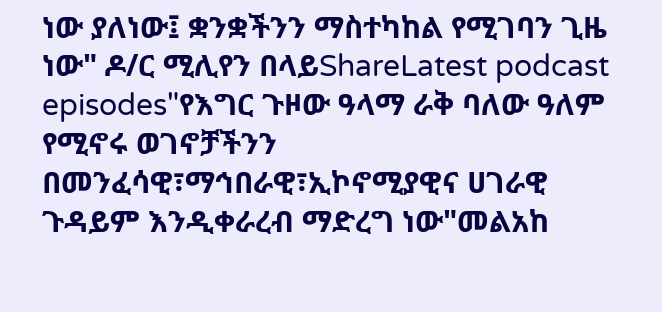ነው ያለነው፤ ቋንቋችንን ማስተካከል የሚገባን ጊዜ ነው" ዶ/ር ሚሊየን በላይShareLatest podcast episodes"የእግር ጉዞው ዓላማ ራቅ ባለው ዓለም የሚኖሩ ወገኖቻችንን በመንፈሳዊ፣ማኅበራዊ፣ኢኮኖሚያዊና ሀገራዊ ጉዳይም እንዲቀራረብ ማድረግ ነው"መልአከ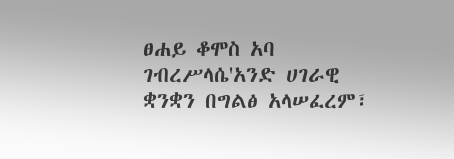ፀሐይ ቆሞስ አባ ገብረሥላሴ'አንድ ሀገራዊ ቋንቋን በግልፅ አላሠፈረም፣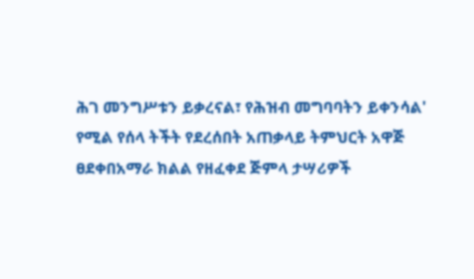ሕገ መንግሥቱን ይቃረናል፣ የሕዝብ መግባባትን ይቀንሳል' የሚል የሰላ ትችት የደረሰበት አጠቃላይ ትምህርት አዋጅ ፀደቀበአማራ ክልል የዘፈቀደ ጅምላ ታሣሪዎች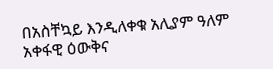በአስቸኳይ እንዲለቀቁ አሊያም ዓለም አቀፋዊ ዕውቅና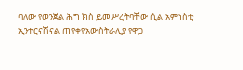ባለው የወንጀል ሕግ ክስ ይመሥረትባቸው ሲል አምነስቲ ኢንተርናሽናል ጠየቀየአውስትራሊያ የዋጋ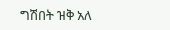ግሽበት ዝቅ አለ